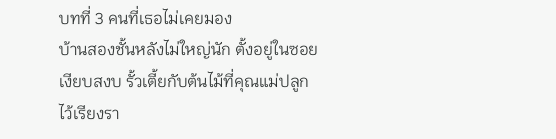บทที่ 3 คนที่เธอไม่เคยมอง
บ้านสองชั้นหลังไม่ใหญ่นัก ตั้งอยู่ในซอยเงียบสงบ รั้วเตี้ยกับต้นไม้ที่คุณแม่ปลูกไว้เรียงรา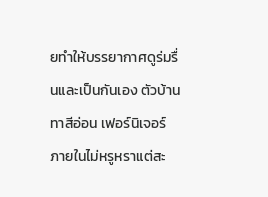ยทำให้บรรยากาศดูร่มรื่นและเป็นกันเอง ตัวบ้านทาสีอ่อน เฟอร์นิเจอร์ภายในไม่หรูหราแต่สะ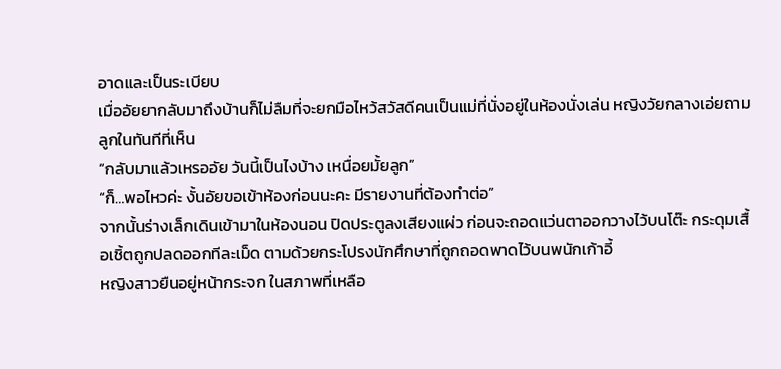อาดและเป็นระเบียบ
เมื่ออัยยากลับมาถึงบ้านก็ไม่ลืมที่จะยกมือไหว้สวัสดีคนเป็นแม่ที่นั่งอยู่ในห้องนั่งเล่น หญิงวัยกลางเอ่ยถามลูกในทันทีที่เห็น
“กลับมาแล้วเหรออัย วันนี้เป็นไงบ้าง เหนื่อยมั้ยลูก”
“ก็…พอไหวค่ะ งั้นอัยขอเข้าห้องก่อนนะคะ มีรายงานที่ต้องทำต่อ”
จากนั้นร่างเล็กเดินเข้ามาในห้องนอน ปิดประตูลงเสียงแผ่ว ก่อนจะถอดแว่นตาออกวางไว้บนโต๊ะ กระดุมเสื้อเชิ้ตถูกปลดออกทีละเม็ด ตามด้วยกระโปรงนักศึกษาที่ถูกถอดพาดไว้บนพนักเก้าอี้
หญิงสาวยืนอยู่หน้ากระจก ในสภาพที่เหลือ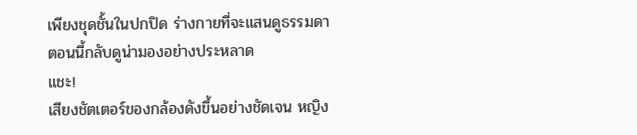เพียงชุดชั้นในปกปิด ร่างกายที่จะแสนดูธรรมดาตอนนี้กลับดูน่ามองอย่างประหลาด
แชะ!
เสียงชัตเตอร์ของกล้องดังขึ้นอย่างชัดเจน หญิง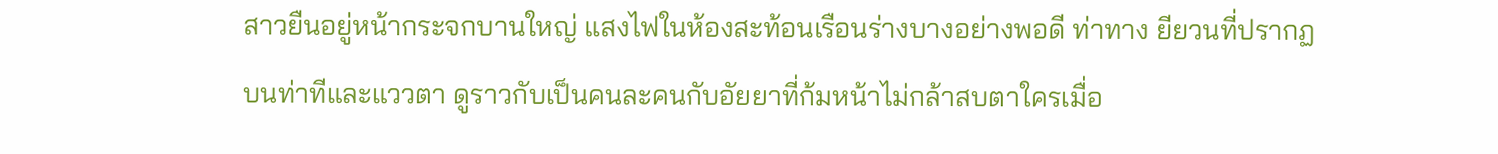สาวยืนอยู่หน้ากระจกบานใหญ่ แสงไฟในห้องสะท้อนเรือนร่างบางอย่างพอดี ท่าทาง ยียวนที่ปรากฏบนท่าทีและแววตา ดูราวกับเป็นคนละคนกับอัยยาที่ก้มหน้าไม่กล้าสบตาใครเมื่อ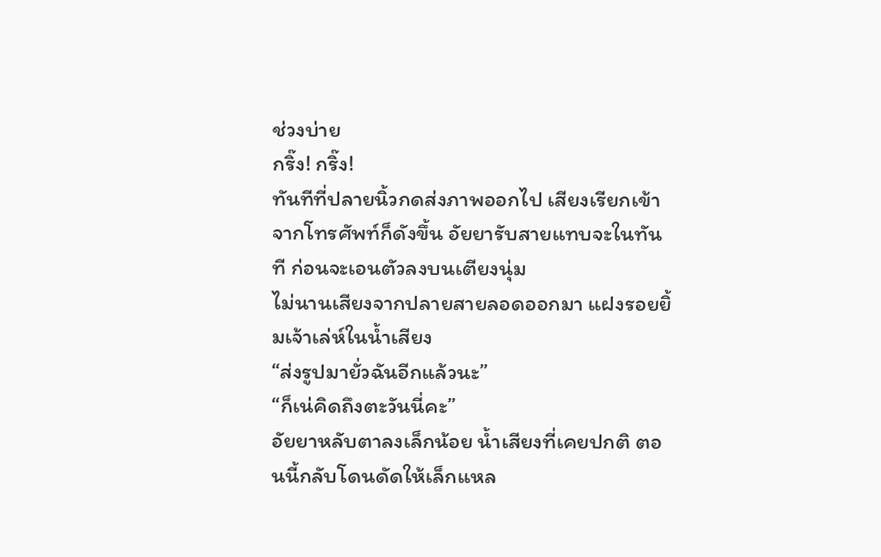ช่วงบ่าย
กริ๊ง! กริ๊ง!
ทันทีที่ปลายนิ้วกดส่งภาพออกไป เสียงเรียกเข้าจากโทรศัพท์ก็ดังขึ้น อัยยารับสายแทบจะในทันที ก่อนจะเอนตัวลงบนเตียงนุ่ม
ไม่นานเสียงจากปลายสายลอดออกมา แฝงรอยยิ้มเจ้าเล่ห์ในน้ำเสียง
“ส่งรูปมายั่วฉันอีกแล้วนะ”
“ก็เน่คิดถึงตะวันนี่คะ”
อัยยาหลับตาลงเล็กน้อย น้ำเสียงที่เคยปกติ ตอนนี้กลับโดนดัดให้เล็กแหล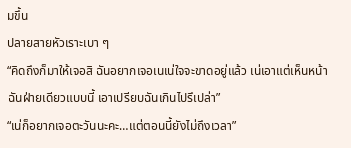มขึ้น
ปลายสายหัวเราะเบา ๆ
“คิดถึงก็มาให้เจอสิ ฉันอยากเจอเนเน่ใจจะขาดอยู่แล้ว เน่เอาแต่เห็นหน้าฉันฝ่ายเดียวแบบนี้ เอาเปรียบฉันเกินไปรึเปล่า”
“เน่ก็อยากเจอตะวันนะคะ…แต่ตอนนี้ยังไม่ถึงเวลา”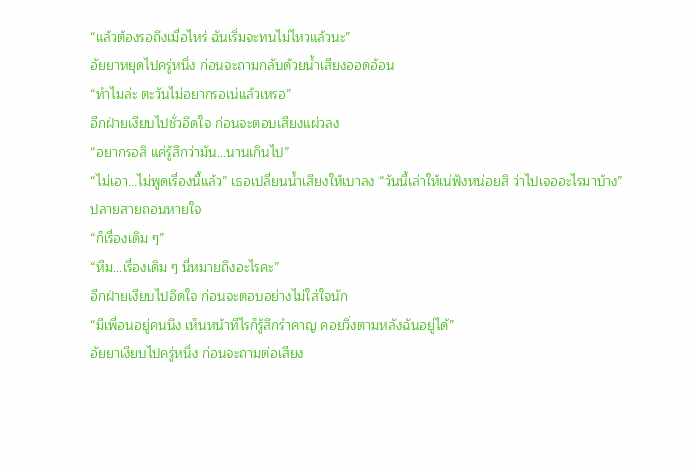“แล้วต้องรอถึงเมื่อไหร่ ฉันเริ่มจะทนไม่ไหวแล้วนะ”
อัยยาหยุดไปครู่หนึ่ง ก่อนจะถามกลับด้วยน้ำเสียงออดอ้อน
“ทำไมล่ะ ตะวันไม่อยากรอเน่แล้วเหรอ”
อีกฝ่ายเงียบไปชั่วอึดใจ ก่อนจะตอบเสียงแผ่วลง
“อยากรอสิ แค่รู้สึกว่ามัน…นานเกินไป”
“ไม่เอา…ไม่พูดเรื่องนี้แล้ว” เธอเปลี่ยนน้ำเสียงให้เบาลง “วันนี้เล่าให้เน่ฟังหน่อยสิ ว่าไปเจออะไรมาบ้าง”
ปลายสายถอนหายใจ
“ก็เรื่องเดิม ๆ”
“หืม…เรื่องเดิม ๆ นี่หมายถึงอะไรคะ”
อีกฝ่ายเงียบไปอึดใจ ก่อนจะตอบอย่างไม่ใส่ใจนัก
“มีเพื่อนอยู่คนนึง เห็นหน้าทีไรก็รู้สึกรำคาญ คอยวิ่งตามหลังฉันอยู่ได้”
อัยยาเงียบไปครู่หนึ่ง ก่อนจะถามต่อเสียง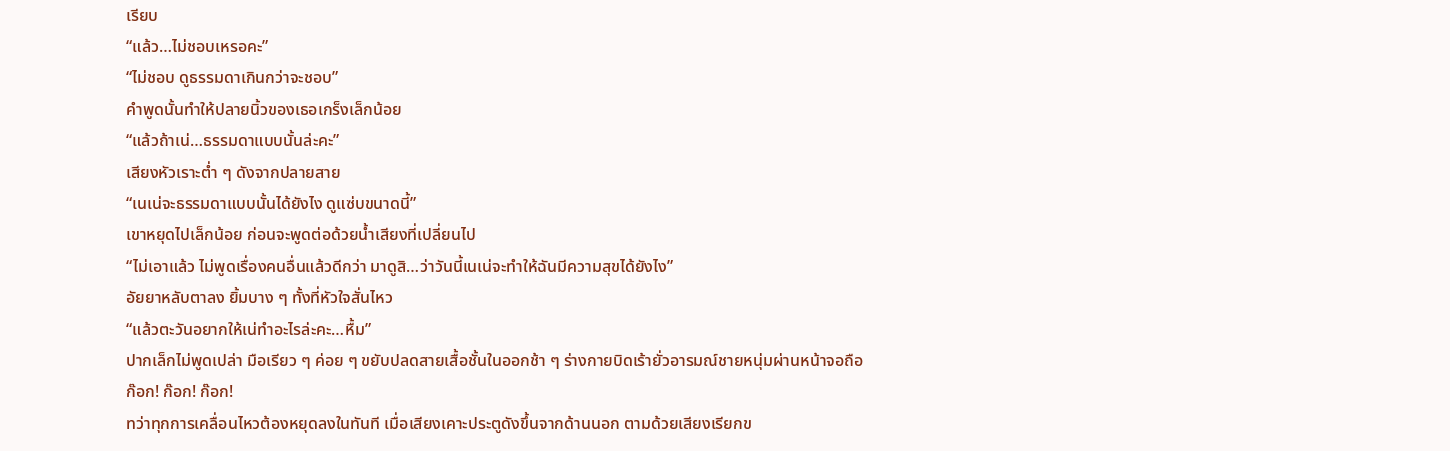เรียบ
“แล้ว…ไม่ชอบเหรอคะ”
“ไม่ชอบ ดูธรรมดาเกินกว่าจะชอบ”
คำพูดนั้นทำให้ปลายนิ้วของเธอเกร็งเล็กน้อย
“แล้วถ้าเน่…ธรรมดาแบบนั้นล่ะคะ”
เสียงหัวเราะต่ำ ๆ ดังจากปลายสาย
“เนเน่จะธรรมดาแบบนั้นได้ยังไง ดูแซ่บขนาดนี้”
เขาหยุดไปเล็กน้อย ก่อนจะพูดต่อด้วยน้ำเสียงที่เปลี่ยนไป
“ไม่เอาแล้ว ไม่พูดเรื่องคนอื่นแล้วดีกว่า มาดูสิ…ว่าวันนี้เนเน่จะทำให้ฉันมีความสุขได้ยังไง”
อัยยาหลับตาลง ยิ้มบาง ๆ ทั้งที่หัวใจสั่นไหว
“แล้วตะวันอยากให้เน่ทำอะไรล่ะคะ…หื้ม”
ปากเล็กไม่พูดเปล่า มือเรียว ๆ ค่อย ๆ ขยับปลดสายเสื้อชั้นในออกช้า ๆ ร่างกายบิดเร้ายั่วอารมณ์ชายหนุ่มผ่านหน้าจอถือ
ก๊อก! ก๊อก! ก๊อก!
ทว่าทุกการเคลื่อนไหวต้องหยุดลงในทันที เมื่อเสียงเคาะประตูดังขึ้นจากด้านนอก ตามด้วยเสียงเรียกข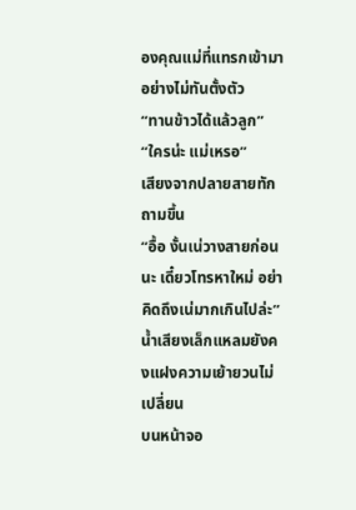องคุณแม่ที่แทรกเข้ามาอย่างไม่ทันตั้งตัว
“ทานข้าวได้แล้วลูก”
“ใครน่ะ แม่เหรอ”
เสียงจากปลายสายทักถามขึ้น
“อื้อ งั้นเน่วางสายก่อนนะ เดี๋ยวโทรหาใหม่ อย่าคิดถึงเน่มากเกินไปล่ะ”
น้ำเสียงเล็กแหลมยังคงแฝงความเย้ายวนไม่เปลี่ยน
บนหน้าจอ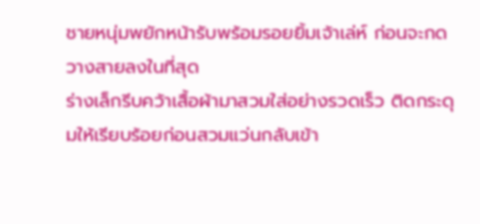ชายหนุ่มพยักหน้ารับพร้อมรอยยิ้มเจ้าเล่ห์ ก่อนจะกดวางสายลงในที่สุด
ร่างเล็กรีบคว้าเสื้อผ้ามาสวมใส่อย่างรวดเร็ว ติดกระดุมให้เรียบร้อยก่อนสวมแว่นกลับเข้า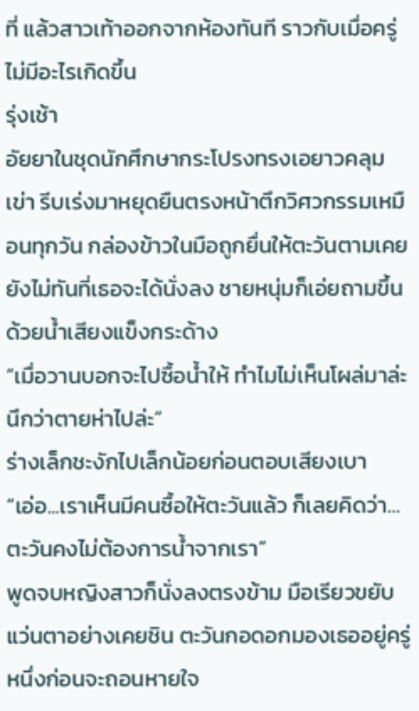ที่ แล้วสาวเท้าออกจากห้องทันที ราวกับเมื่อครู่ไม่มีอะไรเกิดขึ้น
รุ่งเช้า
อัยยาในชุดนักศึกษากระโปรงทรงเอยาวคลุมเข่า รีบเร่งมาหยุดยืนตรงหน้าตึกวิศวกรรมเหมือนทุกวัน กล่องข้าวในมือถูกยื่นให้ตะวันตามเคย ยังไม่ทันที่เธอจะได้นั่งลง ชายหนุ่มก็เอ่ยถามขึ้นด้วยน้ำเสียงแข็งกระด้าง
“เมื่อวานบอกจะไปซื้อน้ำให้ ทำไมไม่เห็นโผล่มาล่ะ นึกว่าตายห่าไปล่ะ”
ร่างเล็กชะงักไปเล็กน้อยก่อนตอบเสียงเบา
“เอ่อ...เราเห็นมีคนซื้อให้ตะวันแล้ว ก็เลยคิดว่า…ตะวันคงไม่ต้องการน้ำจากเรา”
พูดจบหญิงสาวก็นั่งลงตรงข้าม มือเรียวขยับแว่นตาอย่างเคยชิน ตะวันกอดอกมองเธออยู่ครู่หนึ่งก่อนจะถอนหายใจ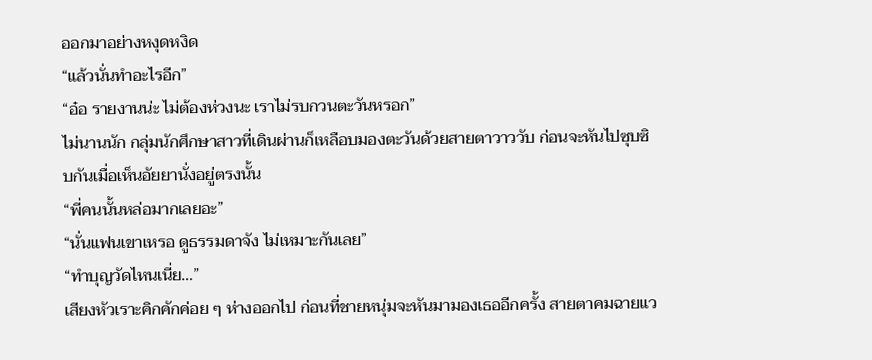ออกมาอย่างหงุดหงิด
“แล้วนั่นทำอะไรอีก”
“อ๋อ รายงานน่ะ ไม่ต้องห่วงนะ เราไม่รบกวนตะวันหรอก”
ไม่นานนัก กลุ่มนักศึกษาสาวที่เดินผ่านก็เหลือบมองตะวันด้วยสายตาวาววับ ก่อนจะหันไปซุบซิบกันเมื่อเห็นอัยยานั่งอยู่ตรงนั้น
“พี่คนนั้นหล่อมากเลยอะ”
“นั่นแฟนเขาเหรอ ดูธรรมดาจัง ไม่เหมาะกันเลย”
“ทำบุญวัดไหนเนี่ย…”
เสียงหัวเราะคิกคักค่อย ๆ ห่างออกไป ก่อนที่ชายหนุ่มจะหันมามองเธออีกครั้ง สายตาคมฉายแว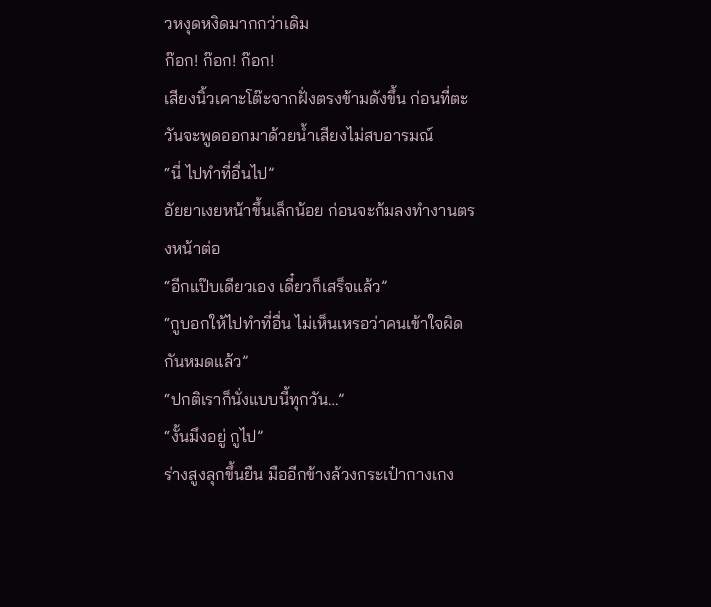วหงุดหงิดมากกว่าเดิม
ก๊อก! ก๊อก! ก๊อก!
เสียงนิ้วเคาะโต๊ะจากฝั่งตรงข้ามดังขึ้น ก่อนที่ตะวันจะพูดออกมาด้วยน้ำเสียงไม่สบอารมณ์
“นี่ ไปทำที่อื่นไป”
อัยยาเงยหน้าขึ้นเล็กน้อย ก่อนจะก้มลงทำงานตรงหน้าต่อ
“อีกแป๊บเดียวเอง เดี๋ยวก็เสร็จแล้ว”
“กูบอกให้ไปทำที่อื่น ไม่เห็นเหรอว่าคนเข้าใจผิดกันหมดแล้ว”
“ปกติเราก็นั่งแบบนี้ทุกวัน…”
“งั้นมึงอยู่ กูไป”
ร่างสูงลุกขึ้นยืน มืออีกข้างล้วงกระเป๋ากางเกง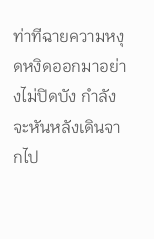ท่าทีฉายความหงุดหงิดออกมาอย่างไม่ปิดบัง กำลังจะหันหลังเดินจากไป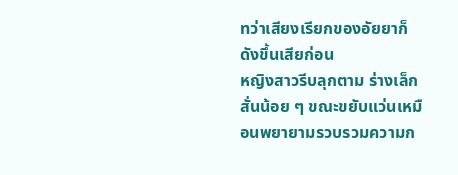ทว่าเสียงเรียกของอัยยาก็ดังขึ้นเสียก่อน
หญิงสาวรีบลุกตาม ร่างเล็กสั่นน้อย ๆ ขณะขยับแว่นเหมือนพยายามรวบรวมความก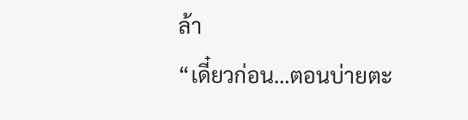ล้า
“เดี๋ยวก่อน…ตอนบ่ายตะ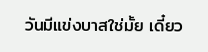วันมีแข่งบาสใช่มั้ย เดี๋ยว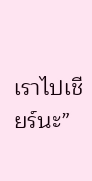เราไปเชียร์นะ”